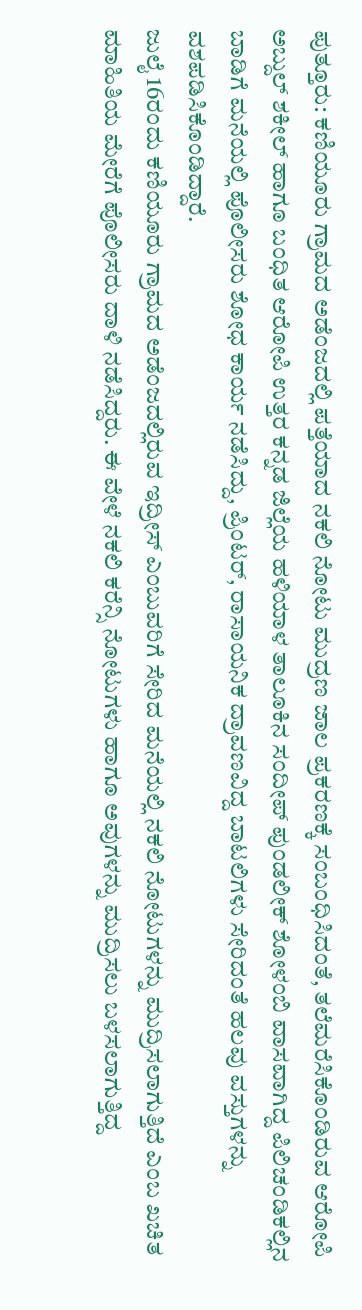ಪುತ್ತೂರು: ಕಣಿಯೂರು ಗ್ರಾಮದ ಅಡೆಂಜದಲ್ಲಿ ಪತ್ತೆಯಾದ ನಕಲಿ ನೋಟು ಮುದ್ರಣ ಜಾಲ ಪ್ರಕರಣಕ್ಕೆ ಸಂಬಂಧಿಸಿದಂತೆ, ತಲೆಮರೆಸಿಕೊಂಡಿರುವ ಆರೋಪಿ ಅಬ್ದುಲ್ ಶಕೀಲ್ ಹಾಗೂ ಬಂಧಿತ ಆರೋಪಿ ಉತ್ತರ ಕನ್ನಡ ಜಿಲ್ಲೆಯ ಹಳಿಯಾಳ ತಾಲೂಕಿನ ಸಂದೀಪ್ ಪುಂಡಲೀಕ್ ಶೋಳಂಬಿ ವಾಸವಾಗಿದ್ದ ಪಿಲಿಚಂಡಿಕಲ್ಲಿನ ಬಾಡಿಗೆ ಮನೆಯಲ್ಲಿ ಪೊಲೀಸರು ಶೋಧ ಕಾರ್ಯ ನಡೆಸಿದ್ದು, ಪ್ರಿಂಟರ್, ರಾಸಾಯನಿಕ ದ್ರಾವಣವಿದ್ದ ಬಾಟಲಿಗಳು ಸೇರಿದಂತೆ ಹಲವು ವಸ್ತುಗಳನ್ನು ವಶಪಡಿಸಿಕೊಂಡಿದ್ದಾರೆ.
ಜುಲೈ 16ರಂದು ಕಣಿಯೂರು ಗ್ರಾಮದ ಅಡೆಂಜದಲ್ಲಿರುವ ಇದ್ರೀಸ್ ಎಂಬುವರಿಗೆ ಸೇರಿದ ಮನೆಯಲ್ಲಿ ನಕಲಿ ನೋಟುಗಳನ್ನು ಮುದ್ರಿಸಲಾಗುತ್ತಿದೆ ಎಂಬ ಖಚಿತ ಮಾಹಿತಿಯ ಮೇರೆಗೆ ಪೊಲೀಸರು ದಾಳಿ ನಡೆಸಿದ್ದರು. ಈ ವೇಳೆ ನಕಲಿ ಕರೆನ್ಸಿ ನೋಟುಗಳು ಹಾಗೂ ಅವುಗಳನ್ನು ಮುದ್ರಿಸಲು ಬಳಸಲಾಗುತ್ತಿದ್ದ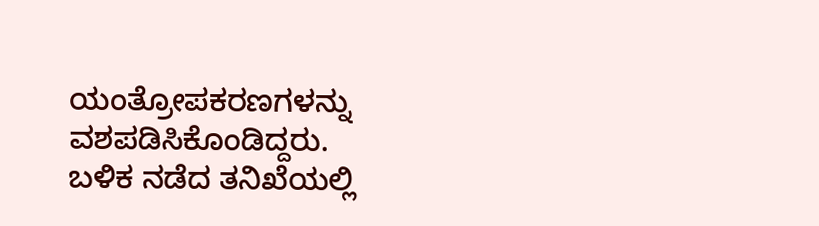ಯಂತ್ರೋಪಕರಣಗಳನ್ನು ವಶಪಡಿಸಿಕೊಂಡಿದ್ದರು. ಬಳಿಕ ನಡೆದ ತನಿಖೆಯಲ್ಲಿ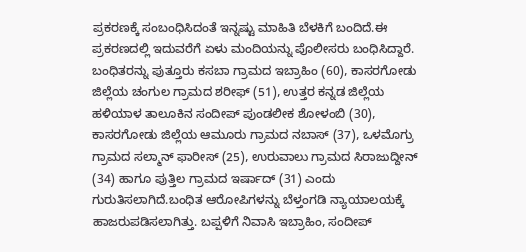ಪ್ರಕರಣಕ್ಕೆ ಸಂಬಂಧಿಸಿದಂತೆ ಇನ್ನಷ್ಟು ಮಾಹಿತಿ ಬೆಳಕಿಗೆ ಬಂದಿದೆ.ಈ ಪ್ರಕರಣದಲ್ಲಿ ಇದುವರೆಗೆ ಏಳು ಮಂದಿಯನ್ನು ಪೊಲೀಸರು ಬಂಧಿಸಿದ್ದಾರೆ. ಬಂಧಿತರನ್ನು ಪುತ್ತೂರು ಕಸಬಾ ಗ್ರಾಮದ ಇಬ್ರಾಹಿಂ (60), ಕಾಸರಗೋಡು ಜಿಲ್ಲೆಯ ಚಂಗುಲ ಗ್ರಾಮದ ಶರೀಫ್ (51), ಉತ್ತರ ಕನ್ನಡ ಜಿಲ್ಲೆಯ ಹಳಿಯಾಳ ತಾಲೂಕಿನ ಸಂದೀಪ್ ಪುಂಡಲೀಕ ಶೋಳಂಬಿ (30), ಕಾಸರಗೋಡು ಜಿಲ್ಲೆಯ ಆಮೂರು ಗ್ರಾಮದ ನಬಾಸ್ (37), ಒಳಮೊಗ್ರು ಗ್ರಾಮದ ಸಲ್ಮಾನ್ ಫಾರೀಸ್ (25), ಉರುವಾಲು ಗ್ರಾಮದ ಸಿರಾಜುದ್ದೀನ್ (34) ಹಾಗೂ ಪುತ್ತಿಲ ಗ್ರಾಮದ ಇರ್ಷಾದ್ (31) ಎಂದು ಗುರುತಿಸಲಾಗಿದೆ.ಬಂಧಿತ ಆರೋಪಿಗಳನ್ನು ಬೆಳ್ತಂಗಡಿ ನ್ಯಾಯಾಲಯಕ್ಕೆ ಹಾಜರುಪಡಿಸಲಾಗಿತ್ತು. ಬಪ್ಪಳಿಗೆ ನಿವಾಸಿ ಇಬ್ರಾಹಿಂ, ಸಂದೀಪ್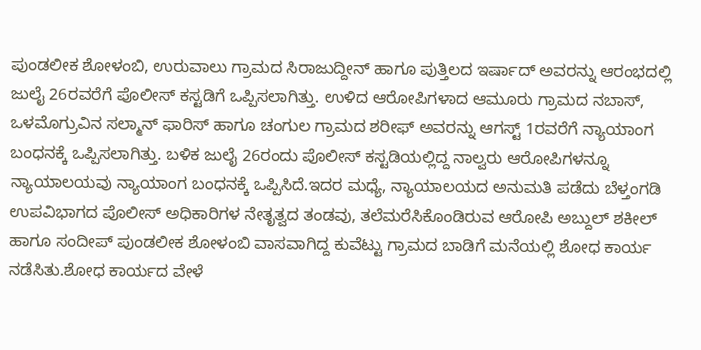ಪುಂಡಲೀಕ ಶೋಳಂಬಿ, ಉರುವಾಲು ಗ್ರಾಮದ ಸಿರಾಜುದ್ದೀನ್ ಹಾಗೂ ಪುತ್ತಿಲದ ಇರ್ಷಾದ್ ಅವರನ್ನು ಆರಂಭದಲ್ಲಿ ಜುಲೈ 26ರವರೆಗೆ ಪೊಲೀಸ್ ಕಸ್ಟಡಿಗೆ ಒಪ್ಪಿಸಲಾಗಿತ್ತು. ಉಳಿದ ಆರೋಪಿಗಳಾದ ಆಮೂರು ಗ್ರಾಮದ ನಬಾಸ್, ಒಳಮೊಗ್ರುವಿನ ಸಲ್ಮಾನ್ ಫಾರಿಸ್ ಹಾಗೂ ಚಂಗುಲ ಗ್ರಾಮದ ಶರೀಫ್ ಅವರನ್ನು ಆಗಸ್ಟ್ 1ರವರೆಗೆ ನ್ಯಾಯಾಂಗ ಬಂಧನಕ್ಕೆ ಒಪ್ಪಿಸಲಾಗಿತ್ತು. ಬಳಿಕ ಜುಲೈ 26ರಂದು ಪೊಲೀಸ್ ಕಸ್ಟಡಿಯಲ್ಲಿದ್ದ ನಾಲ್ವರು ಆರೋಪಿಗಳನ್ನೂ ನ್ಯಾಯಾಲಯವು ನ್ಯಾಯಾಂಗ ಬಂಧನಕ್ಕೆ ಒಪ್ಪಿಸಿದೆ.ಇದರ ಮಧ್ಯೆ, ನ್ಯಾಯಾಲಯದ ಅನುಮತಿ ಪಡೆದು ಬೆಳ್ತಂಗಡಿ ಉಪವಿಭಾಗದ ಪೊಲೀಸ್ ಅಧಿಕಾರಿಗಳ ನೇತೃತ್ವದ ತಂಡವು, ತಲೆಮರೆಸಿಕೊಂಡಿರುವ ಆರೋಪಿ ಅಬ್ದುಲ್ ಶಕೀಲ್ ಹಾಗೂ ಸಂದೀಪ್ ಪುಂಡಲೀಕ ಶೋಳಂಬಿ ವಾಸವಾಗಿದ್ದ ಕುವೆಟ್ಟು ಗ್ರಾಮದ ಬಾಡಿಗೆ ಮನೆಯಲ್ಲಿ ಶೋಧ ಕಾರ್ಯ ನಡೆಸಿತು.ಶೋಧ ಕಾರ್ಯದ ವೇಳೆ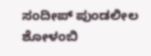ಸಂದೀಪ್ ಪುಂಡಲೀಲ ಶೋಳಂಬಿ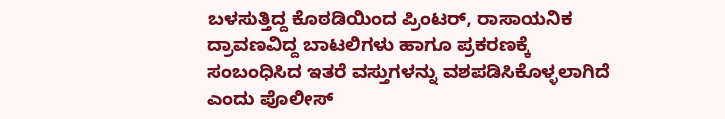ಬಳಸುತ್ತಿದ್ದ ಕೊಠಡಿಯಿಂದ ಪ್ರಿಂಟರ್, ರಾಸಾಯನಿಕ ದ್ರಾವಣವಿದ್ದ ಬಾಟಲಿಗಳು ಹಾಗೂ ಪ್ರಕರಣಕ್ಕೆ ಸಂಬಂಧಿಸಿದ ಇತರೆ ವಸ್ತುಗಳನ್ನು ವಶಪಡಿಸಿಕೊಳ್ಳಲಾಗಿದೆ ಎಂದು ಪೊಲೀಸ್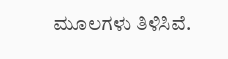ಮೂಲಗಳು ತಿಳಿಸಿವೆ.